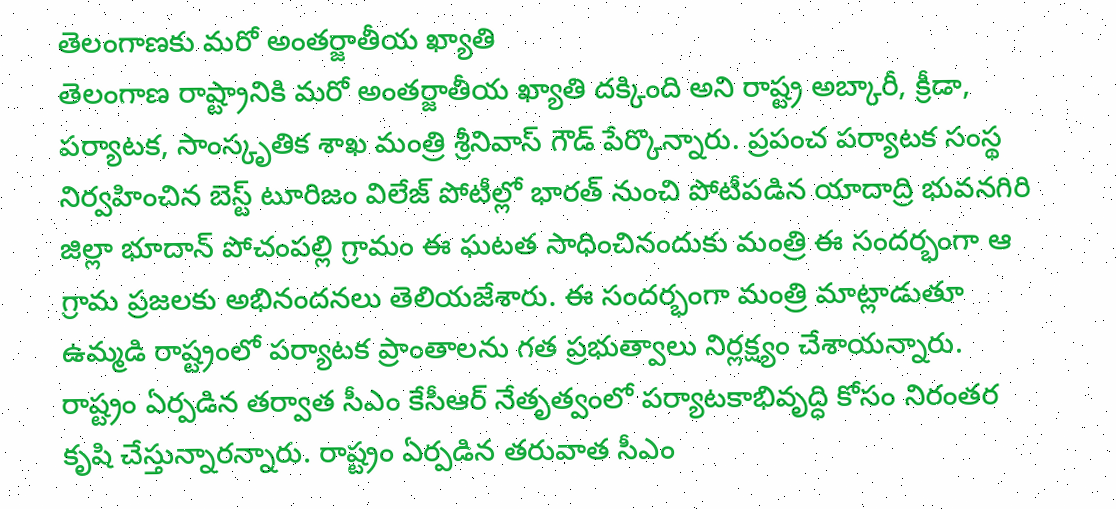తెలంగాణకు మరో అంతర్జాతీయ ఖ్యాతి
తెలంగాణ రాష్ట్రానికి మరో అంతర్జాతీయ ఖ్యాతి దక్కింది అని రాష్ట్ర అబ్కారీ, క్రీడా, పర్యాటక, సాంస్కృతిక శాఖ మంత్రి శ్రీనివాస్ గౌడ్ పేర్కొన్నారు. ప్రపంచ పర్యాటక సంస్థ నిర్వహించిన బెస్ట్ టూరిజం విలేజ్ పోటీల్లో భారత్ నుంచి పోటీపడిన యాదాద్రి భువనగిరి జిల్లా భూదాన్ పోచంపల్లి గ్రామం ఈ ఘటత సాధించినందుకు మంత్రి ఈ సందర్భంగా ఆ గ్రామ ప్రజలకు అభినందనలు తెలియజేశారు. ఈ సందర్భంగా మంత్రి మాట్లాడుతూ ఉమ్మడి రాష్ట్రంలో పర్యాటక ప్రాంతాలను గత ప్రభుత్వాలు నిర్లక్ష్యం చేశాయన్నారు. రాష్ట్రం ఏర్పడిన తర్వాత సీఎం కేసీఆర్ నేతృత్వంలో పర్యాటకాభివృద్ధి కోసం నిరంతర కృషి చేస్తున్నారన్నారు. రాష్ట్రం ఏర్పడిన తరువాత సీఎం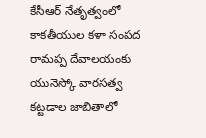కేసీఆర్ నేతృత్వంలో కాకతీయుల కళా సంపద రామప్ప దేవాలయంకు యునెస్కో వారసత్వ కట్టడాల జాబితాలో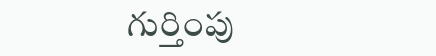గుర్తింపు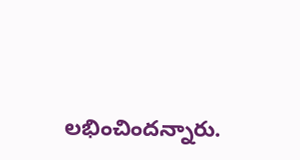లభించిందన్నారు.